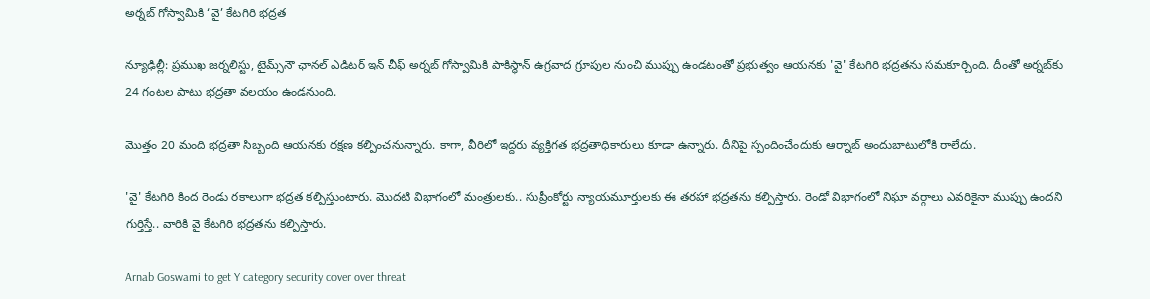అర్నబ్ గోస్వామికి ‘వై’ కేటగిరి భద్రత

న్యూఢిల్లీ: ప్రముఖ జర్నలిస్టు, టైమ్స్‌నౌ ఛానల్‌ ఎడిటర్‌ ఇన్‌ చీఫ్‌ అర్నబ్‌ గోస్వామికి పాకిస్థాన్ ఉగ్రవాద గ్రూపుల నుంచి ముప్పు ఉండటంతో ప్రభుత్వం ఆయనకు 'వై' కేటగిరి భద్రతను సమకూర్చింది. దీంతో అర్నబ్‌కు 24 గంటల పాటు భద్రతా వలయం ఉండనుంది.

మొత్తం 20 మంది భద్రతా సిబ్బంది ఆయనకు రక్షణ కల్పించనున్నారు. కాగా, వీరిలో ఇద్దరు వ్యక్తిగత భద్రతాధికారులు కూడా ఉన్నారు. దీనిపై స్పందించేందుకు ఆర్నాబ్‌ అందుబాటులోకి రాలేదు.

'వై' కేటగిరి కింద రెండు రకాలుగా భద్రత కల్పిస్తుంటారు. మొదటి విభాగంలో మంత్రులకు.. సుప్రీంకోర్టు న్యాయమూర్తులకు ఈ తరహా భద్రతను కల్పిస్తారు. రెండో విభాగంలో నిఘా వర్గాలు ఎవరికైనా ముప్పు ఉందని గుర్తిస్తే.. వారికి వై కేటగిరి భద్రతను కల్పిస్తారు.

Arnab Goswami to get Y category security cover over threat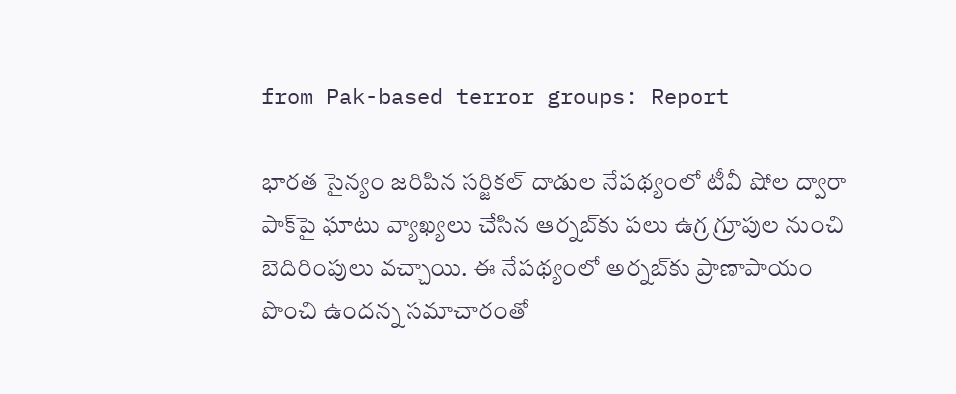from Pak-based terror groups: Report

భారత సైన్యం జరిపిన సర్జికల్ దాడుల నేపథ్యంలో టీవీ షోల ద్వారా పాక్‌పై ఘాటు వ్యాఖ్యలు చేసిన ఆర్నబ్‌కు పలు ఉగ్ర గ్రూపుల నుంచి బెదిరింపులు వచ్చాయి. ఈ నేపథ్యంలో అర్నబ్‌కు ప్రాణాపాయం పొంచి ఉందన్న సమాచారంతో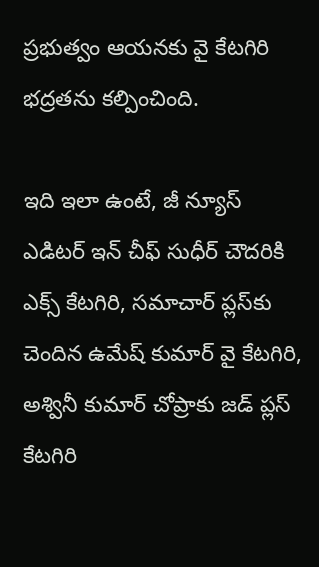ప్రభుత్వం ఆయనకు వై కేటగిరి భద్రతను కల్పించింది.

ఇది ఇలా ఉంటే, జీ న్యూస్ ఎడిటర్ ఇన్‌ చీఫ్ సుధీర్ చౌదరికి ఎక్స్ కేటగిరి, సమాచార్ ప్లస్‌కు చెందిన ఉమేష్ కుమార్ వై కేటగిరి, అశ్వినీ కుమార్ చోప్రాకు జడ్ ప్లస్ కేటగిరి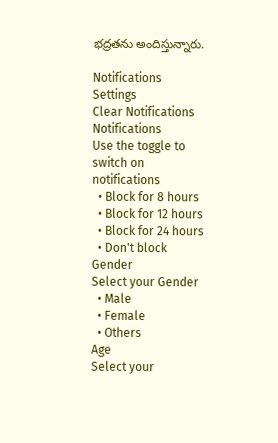భద్రతను అందిస్తున్నారు.

Notifications
Settings
Clear Notifications
Notifications
Use the toggle to switch on notifications
  • Block for 8 hours
  • Block for 12 hours
  • Block for 24 hours
  • Don't block
Gender
Select your Gender
  • Male
  • Female
  • Others
Age
Select your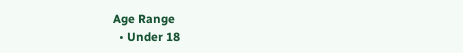Age Range
  • Under 18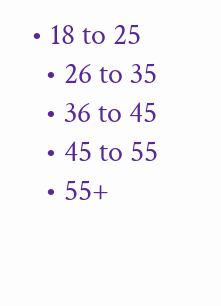• 18 to 25
  • 26 to 35
  • 36 to 45
  • 45 to 55
  • 55+